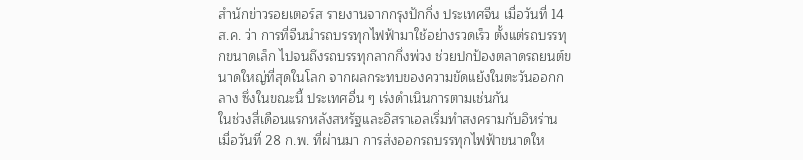สำนักข่าวรอยเตอร์ส รายงานจากกรุงปักกิ่ง ประเทศจีน เมื่อวันที่ 14 ส.ค. ว่า การที่จีนนำรถบรรทุกไฟฟ้ามาใช้อย่างรวดเร็ว ตั้งแต่รถบรรทุกขนาดเล็ก ไปจนถึงรถบรรทุกลากกึ่งพ่วง ช่วยปกป้องตลาดรถยนต์ขนาดใหญ่ที่สุดในโลก จากผลกระทบของความขัดแย้งในตะวันออกกลาง ซึ่งในขณะนี้ ประเทศอื่น ๆ เร่งดำเนินการตามเช่นกัน
ในช่วงสี่เดือนแรกหลังสหรัฐและอิสราเอลเริ่มทำสงครามกับอิหร่าน เมื่อวันที่ 28 ก.พ. ที่ผ่านมา การส่งออกรถบรรทุกไฟฟ้าขนาดให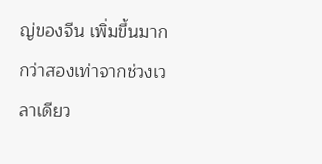ญ่ของจีน เพิ่มขึ้นมากกว่าสองเท่าจากช่วงเวลาเดียว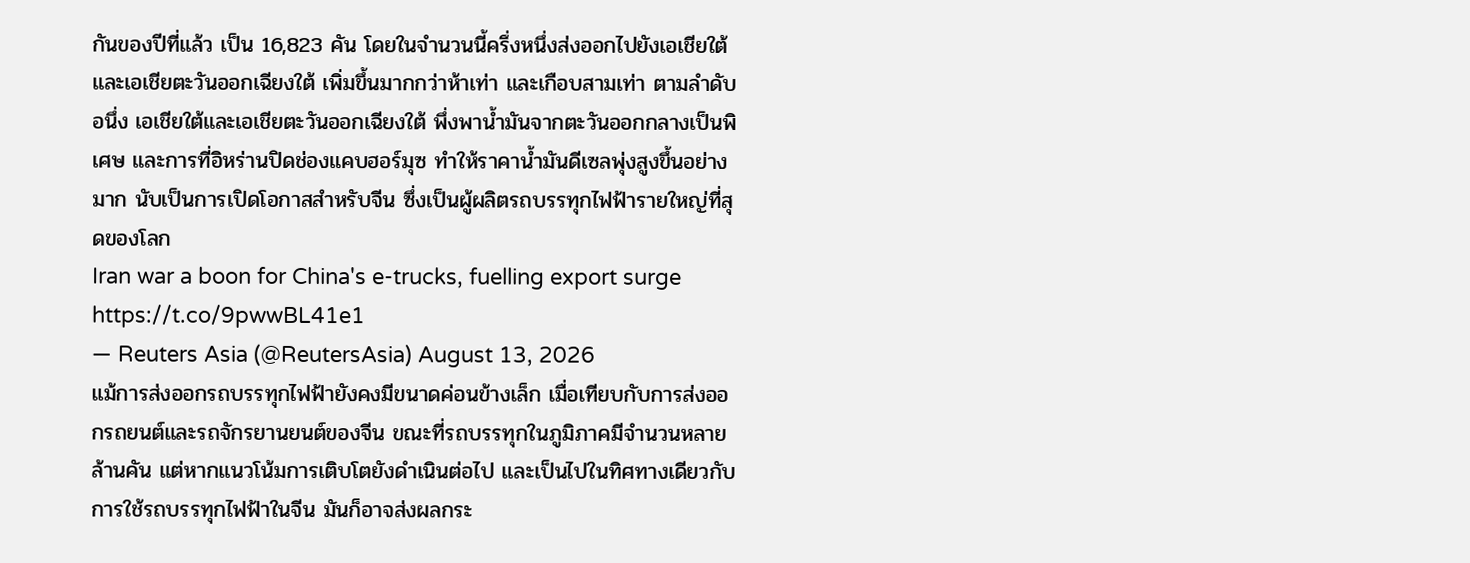กันของปีที่แล้ว เป็น 16,823 คัน โดยในจำนวนนี้ครึ่งหนึ่งส่งออกไปยังเอเชียใต้ และเอเชียตะวันออกเฉียงใต้ เพิ่มขึ้นมากกว่าห้าเท่า และเกือบสามเท่า ตามลำดับ
อนึ่ง เอเชียใต้และเอเชียตะวันออกเฉียงใต้ พึ่งพาน้ำมันจากตะวันออกกลางเป็นพิเศษ และการที่อิหร่านปิดช่องแคบฮอร์มุซ ทำให้ราคาน้ำมันดีเซลพุ่งสูงขึ้นอย่างมาก นับเป็นการเปิดโอกาสสำหรับจีน ซึ่งเป็นผู้ผลิตรถบรรทุกไฟฟ้ารายใหญ่ที่สุดของโลก
Iran war a boon for China's e-trucks, fuelling export surge https://t.co/9pwwBL41e1
— Reuters Asia (@ReutersAsia) August 13, 2026
แม้การส่งออกรถบรรทุกไฟฟ้ายังคงมีขนาดค่อนข้างเล็ก เมื่อเทียบกับการส่งออกรถยนต์และรถจักรยานยนต์ของจีน ขณะที่รถบรรทุกในภูมิภาคมีจำนวนหลายล้านคัน แต่หากแนวโน้มการเติบโตยังดำเนินต่อไป และเป็นไปในทิศทางเดียวกับการใช้รถบรรทุกไฟฟ้าในจีน มันก็อาจส่งผลกระ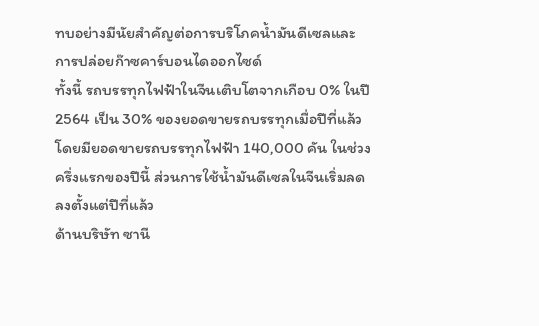ทบอย่างมีนัยสำคัญต่อการบริโภคน้ำมันดีเซลและการปล่อยก๊าซคาร์บอนไดออกไซด์
ทั้งนี้ รถบรรทุกไฟฟ้าในจีนเติบโตจากเกือบ 0% ในปี 2564 เป็น 30% ของยอดขายรถบรรทุกเมื่อปีที่แล้ว โดยมียอดขายรถบรรทุกไฟฟ้า 140,000 คัน ในช่วงครึ่งแรกของปีนี้ ส่วนการใช้น้ำมันดีเซลในจีนเริ่มลดลงตั้งแต่ปีที่แล้ว
ด้านบริษัท ซานี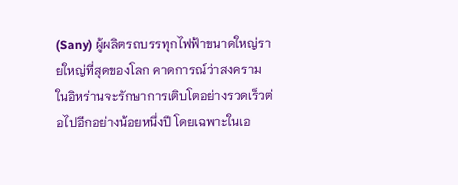(Sany) ผู้ผลิตรถบรรทุกไฟฟ้าขนาดใหญ่รายใหญ่ที่สุดของโลก คาดการณ์ว่าสงครามในอิหร่านจะรักษาการเติบโตอย่างรวดเร็วต่อไปอีกอย่างน้อยหนึ่งปี โดยเฉพาะในเอ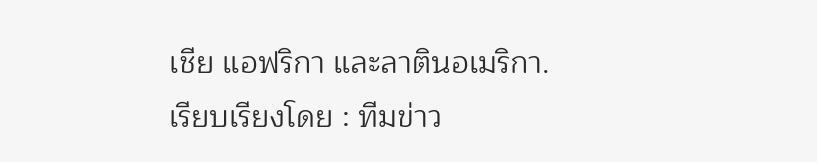เชีย แอฟริกา และลาตินอเมริกา.
เรียบเรียงโดย : ทีมข่าว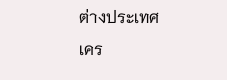ต่างประเทศ
เคร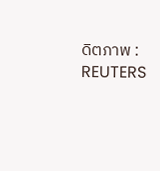ดิตภาพ : REUTERS